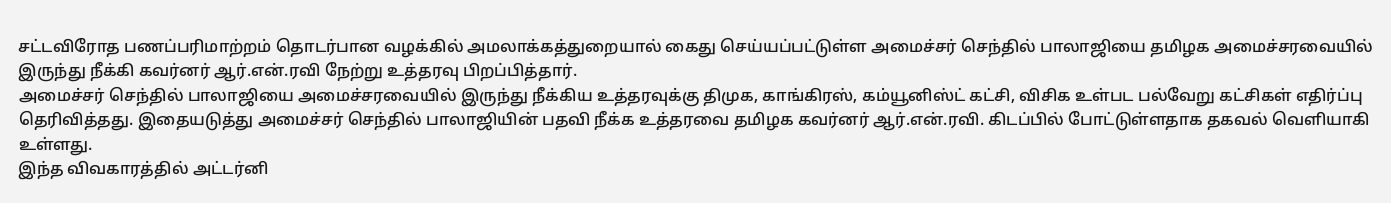சட்டவிரோத பணப்பரிமாற்றம் தொடர்பான வழக்கில் அமலாக்கத்துறையால் கைது செய்யப்பட்டுள்ள அமைச்சர் செந்தில் பாலாஜியை தமிழக அமைச்சரவையில் இருந்து நீக்கி கவர்னர் ஆர்.என்.ரவி நேற்று உத்தரவு பிறப்பித்தார்.
அமைச்சர் செந்தில் பாலாஜியை அமைச்சரவையில் இருந்து நீக்கிய உத்தரவுக்கு திமுக, காங்கிரஸ், கம்யூனிஸ்ட் கட்சி, விசிக உள்பட பல்வேறு கட்சிகள் எதிர்ப்பு தெரிவித்தது. இதையடுத்து அமைச்சர் செந்தில் பாலாஜியின் பதவி நீக்க உத்தரவை தமிழக கவர்னர் ஆர்.என்.ரவி. கிடப்பில் போட்டுள்ளதாக தகவல் வெளியாகி உள்ளது.
இந்த விவகாரத்தில் அட்டர்னி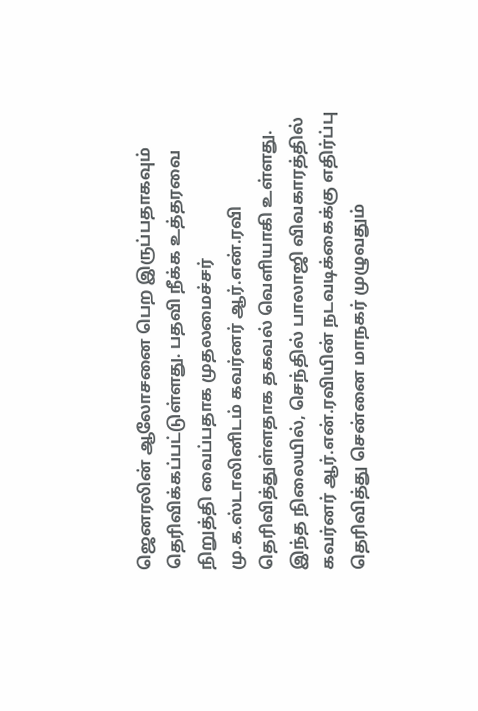ஜெனரலின் ஆலோசனை பெற இருப்பதாகவும் தெரிவிக்கப்பட்டுள்ளது. பதவி நீக்க உத்தரவை நிறுத்தி வைப்பதாக முதலமைச்சர் மு.க.ஸ்டாலினிடம் கவர்னர் ஆர்.என்.ரவி தெரிவித்துள்ளதாக தகவல் வெளியாகி உள்ளது.
இந்த நிலையில், செந்தில் பாலாஜி விவகாரத்தில் கவர்னர் ஆர்.என்.ரவியின் நடவடிக்கைக்கு எதிர்ப்பு தெரிவித்து சென்னை மாநகர் முழுவதும்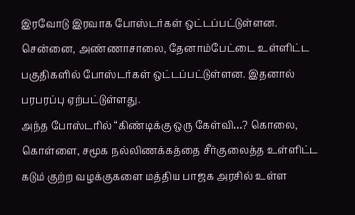இரவோடு இரவாக போஸ்டர்கள் ஒட்டப்பட்டுள்ளன. சென்னை, அண்ணாசாலை, தேனாம்பேட்டை உள்ளிட்ட பகுதிகளில் போஸ்டர்கள் ஒட்டப்பட்டுள்ளன. இதனால் பரபரப்பு ஏற்பட்டுள்ளது.
அந்த போஸ்டரில் “கிண்டிக்கு ஒரு கேள்வி…? கொலை, கொள்ளை, சமூக நல்லிணக்கத்தை சீர்குலைத்த உள்ளிட்ட கடும் குற்ற வழக்குகளை மத்திய பாஜக அரசில் உள்ள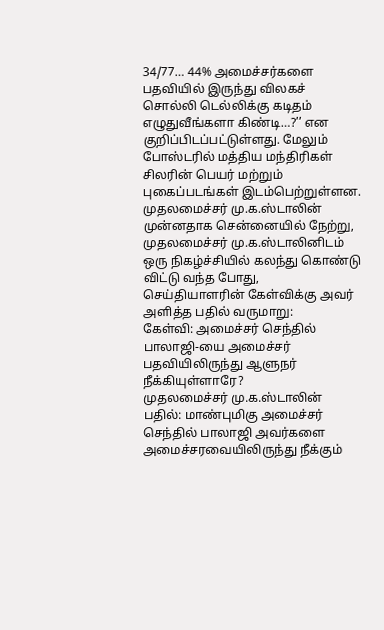34/77… 44% அமைச்சர்களை பதவியில் இருந்து விலகச் சொல்லி டெல்லிக்கு கடிதம் எழுதுவீங்களா கிண்டி…?’’ என குறிப்பிடப்பட்டுள்ளது. மேலும் போஸ்டரில் மத்திய மந்திரிகள் சிலரின் பெயர் மற்றும் புகைப்படங்கள் இடம்பெற்றுள்ளன.
முதலமைச்சர் மு.க.ஸ்டாலின்
முன்னதாக சென்னையில் நேற்று, முதலமைச்சர் மு.க.ஸ்டாலினிடம் ஒரு நிகழ்ச்சியில் கலந்து கொண்டு விட்டு வந்த போது, செய்தியாளரின் கேள்விக்கு அவர் அளித்த பதில் வருமாறு:
கேள்வி: அமைச்சர் செந்தில் பாலாஜி-யை அமைச்சர் பதவியிலிருந்து ஆளுநர் நீக்கியுள்ளாரே?
முதலமைச்சர் மு.க.ஸ்டாலின் பதில்: மாண்புமிகு அமைச்சர் செந்தில் பாலாஜி அவர்களை அமைச்சரவையிலிருந்து நீக்கும்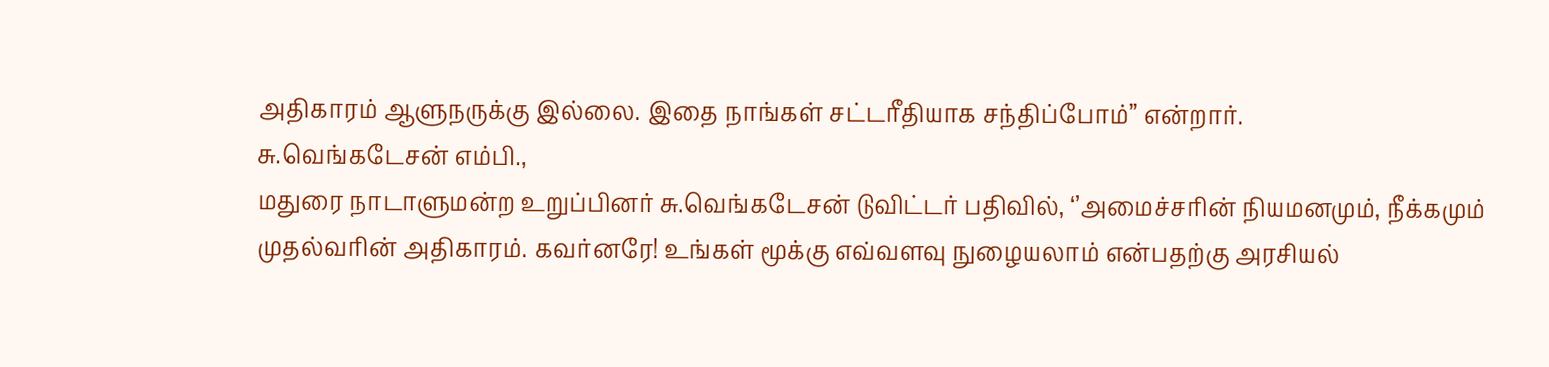அதிகாரம் ஆளுநருக்கு இல்லை. இதை நாங்கள் சட்டரீதியாக சந்திப்போம்” என்றார்.
சு.வெங்கடேசன் எம்பி.,
மதுரை நாடாளுமன்ற உறுப்பினர் சு.வெங்கடேசன் டுவிட்டர் பதிவில், ‘’அமைச்சரின் நியமனமும், நீக்கமும் முதல்வரின் அதிகாரம். கவர்னரே! உங்கள் மூக்கு எவ்வளவு நுழையலாம் என்பதற்கு அரசியல்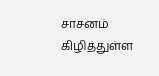சாசனம் கிழித்துள்ள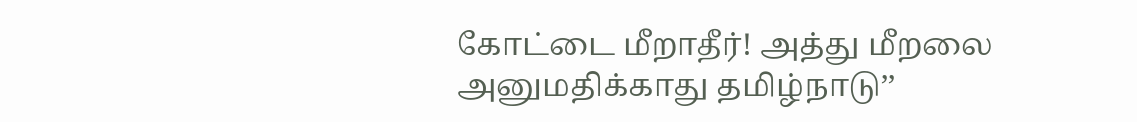கோட்டை மீறாதீர்! அத்து மீறலை அனுமதிக்காது தமிழ்நாடு’’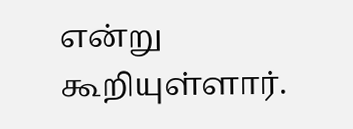என்று கூறியுள்ளார்.